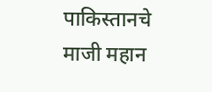पाकिस्तानचे माजी महान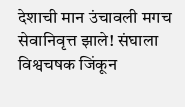देशाची मान उंचावली मगच सेवानिवृत्त झाले! संघाला विश्वचषक जिंकून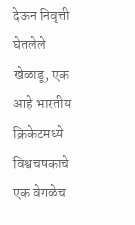देऊन निवृत्ती घेतलेले खेळाडू, एक आहे भारतीय
क्रिकेटमध्ये विश्वचषकाचे एक वेगळेच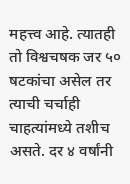महत्त्व आहे. त्यातही तो विश्वचषक जर ५० षटकांचा असेल तर त्याची चर्चाही चाहत्यांमध्ये तशीच असते. दर ४ वर्षांनी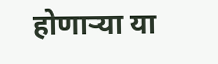होणाऱ्या या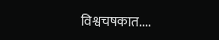विश्वचषकात....